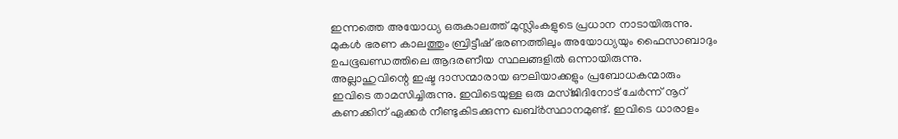ഇന്നത്തെ അയോധ്യ ഒരുകാലത്ത് മുസ്ലിംകളുടെ പ്രധാന നാടായിരുന്നു. മുകൾ ഭരണ കാലത്തും ബ്രിട്ടീഷ് ഭരണത്തിലും അയോധ്യയും ഫൈസാബാദും ഉപഭൂഖണ്ഡത്തിലെ ആദരണീയ സ്ഥലങ്ങളിൽ ഒന്നായിരുന്നു. അല്ലാഹുവിന്റെ ഇഷ്ട ദാസന്മാരായ ഔലിയാക്കളും പ്രബോധകന്മാരും ഇവിടെ താമസിച്ചിരുന്നു. ഇവിടെയുള്ള ഒരു മസ്ജിദിനോട് ചേർന്ന് നൂറ് കണക്കിന് ഏക്കർ നീണ്ടുകിടക്കുന്ന ഖബ്ർസ്ഥാനമുണ്ട്. ഇവിടെ ധാരാളം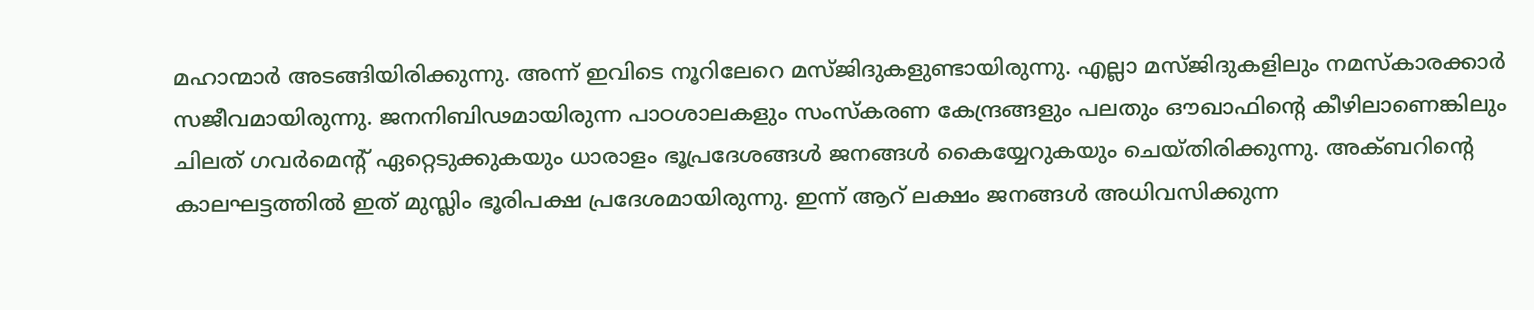മഹാന്മാർ അടങ്ങിയിരിക്കുന്നു. അന്ന് ഇവിടെ നൂറിലേറെ മസ്ജിദുകളുണ്ടായിരുന്നു. എല്ലാ മസ്ജിദുകളിലും നമസ്കാരക്കാർ സജീവമായിരുന്നു. ജനനിബിഢമായിരുന്ന പാഠശാലകളും സംസ്കരണ കേന്ദ്രങ്ങളും പലതും ഔഖാഫിന്റെ കീഴിലാണെങ്കിലും ചിലത് ഗവർമെന്റ് ഏറ്റെടുക്കുകയും ധാരാളം ഭൂപ്രദേശങ്ങൾ ജനങ്ങൾ കൈയ്യേറുകയും ചെയ്തിരിക്കുന്നു. അക്ബറിന്റെ കാലഘട്ടത്തിൽ ഇത് മുസ്ലിം ഭൂരിപക്ഷ പ്രദേശമായിരുന്നു. ഇന്ന് ആറ് ലക്ഷം ജനങ്ങൾ അധിവസിക്കുന്ന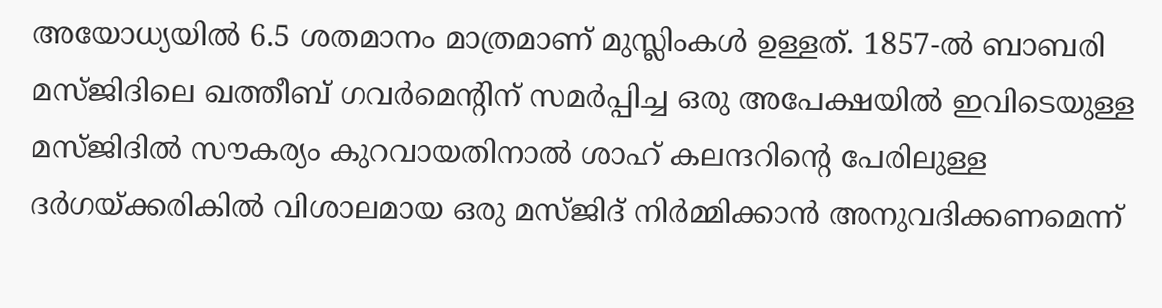അയോധ്യയിൽ 6.5 ശതമാനം മാത്രമാണ് മുസ്ലിംകൾ ഉള്ളത്. 1857-ൽ ബാബരി മസ്ജിദിലെ ഖത്തീബ് ഗവർമെന്റിന് സമർപ്പിച്ച ഒരു അപേക്ഷയിൽ ഇവിടെയുള്ള മസ്ജിദിൽ സൗകര്യം കുറവായതിനാൽ ശാഹ് കലന്ദറിന്റെ പേരിലുള്ള ദർഗയ്ക്കരികിൽ വിശാലമായ ഒരു മസ്ജിദ് നിർമ്മിക്കാൻ അനുവദിക്കണമെന്ന്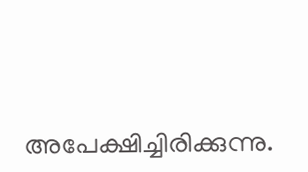അപേക്ഷിച്ചിരിക്കുന്നു.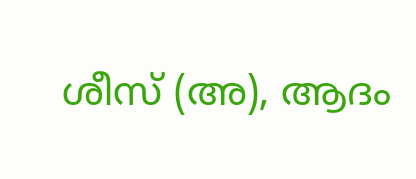ശീസ് (അ), ആദം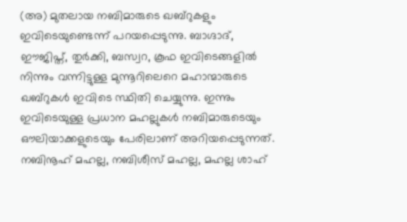(അ) മുതലായ നബിമാരുടെ ഖബ്റുകളും ഇവിടെയുണ്ടെന്ന് പറയപ്പെടുന്നു. ബാഗ്ദാദ്, ഈജിപ്ത്, തുർക്കി, ബസ്വറ, കൂഫ ഇവിടെങ്ങളിൽ നിന്നും വന്നിട്ടുള്ള മുന്നൂറിലെറെ മഹാന്മാരുടെ ഖബ്റുകൾ ഇവിടെ സ്ഥിതി ചെയ്യുന്നു. ഇന്നും ഇവിടെയുള്ള പ്രധാന മഹല്ലുകൾ നബിമാരുടെയും ഔലിയാക്കളുടെയും പേരിലാണ് അറിയപ്പെടുന്നത്. നബിനൂഹ് മഹല്ല, നബിശീസ് മഹല്ല, മഹല്ല ശാഹ്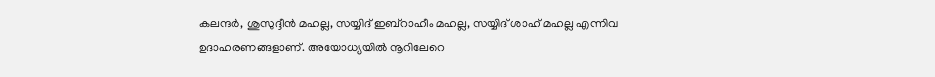കലന്ദർ, ശുസുദ്ദീൻ മഹല്ല, സയ്യിദ് ഇബ്റാഹീം മഹല്ല, സയ്യിദ് ശാഹ് മഹല്ല എന്നിവ ഉദാഹരണങ്ങളാണ്. അയോധ്യയിൽ നൂറിലേറെ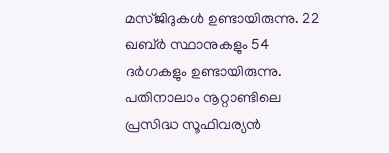മസ്ജിദുകൾ ഉണ്ടായിരുന്നു. 22 ഖബ്ർ സ്ഥാനുകളും 54 ദർഗകളും ഉണ്ടായിരുന്നു. പതിനാലാം നൂറ്റാണ്ടിലെ പ്രസിദ്ധ സൂഫിവര്യൻ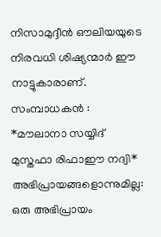നിസാമുദ്ദീൻ ഔലിയയുടെ നിരവധി ശിഷ്യന്മാർ ഈ നാട്ടുകാരാണ്.
സംമ്പാധകൻ : *മൗലാനാ സയ്യിദ് മുസ്തഫാ രിഫാഈ നദ്വി*
അഭിപ്രായങ്ങളൊന്നുമില്ല:
ഒരു അഭിപ്രായം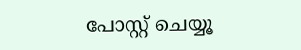പോസ്റ്റ് ചെയ്യൂ